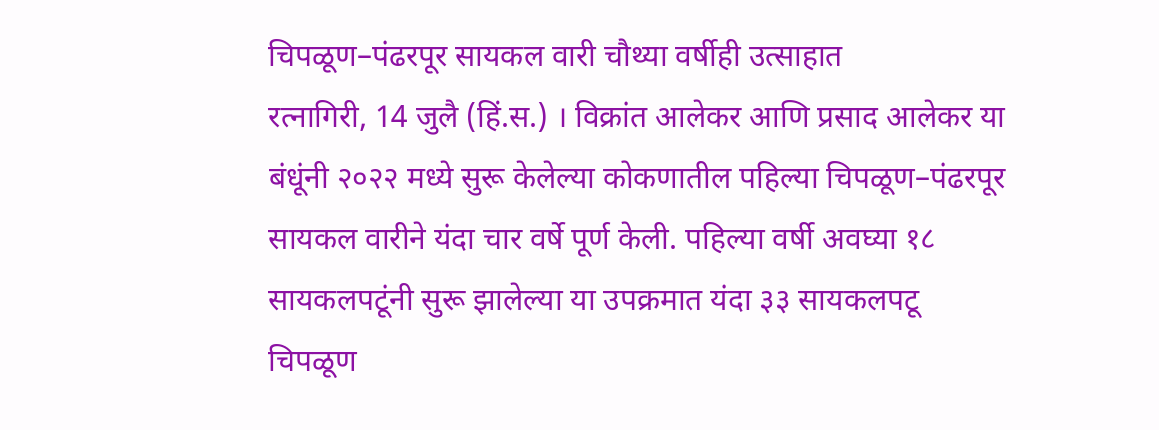चिपळूण–पंढरपूर सायकल वारी चौथ्या वर्षीही उत्साहात
रत्नागिरी, 14 जुलै (हिं.स.) । विक्रांत आलेकर आणि प्रसाद आलेकर या बंधूंनी २०२२ मध्ये सुरू केलेल्या कोकणातील पहिल्या चिपळूण–पंढरपूर सायकल वारीने यंदा चार वर्षे पूर्ण केली. पहिल्या वर्षी अवघ्या १८ सायकलपटूंनी सुरू झालेल्या या उपक्रमात यंदा ३३ सायकलपटू
चिपळूण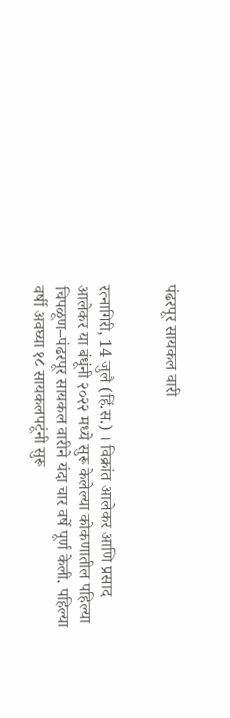पंढरपूर सायकल वारी


रत्नागिरी, 14 जुलै (हिं.स.) । विक्रांत आलेकर आणि प्रसाद आलेकर या बंधूंनी २०२२ मध्ये सुरू केलेल्या कोकणातील पहिल्या चिपळूण–पंढरपूर सायकल वारीने यंदा चार वर्षे पूर्ण केली. पहिल्या वर्षी अवघ्या १८ सायकलपटूंनी सुरू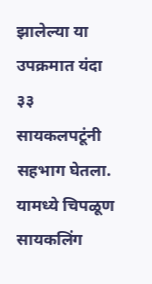झालेल्या या उपक्रमात यंदा ३३ सायकलपटूंनी सहभाग घेतला. यामध्ये चिपळूण सायकलिंग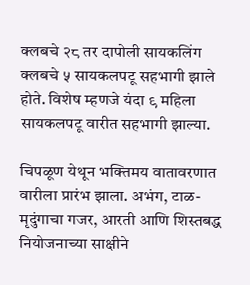क्लबचे २८ तर दापोली सायकलिंग क्लबचे ५ सायकलपटू सहभागी झाले होते. विशेष म्हणजे यंदा ९ महिला सायकलपटू वारीत सहभागी झाल्या.

चिपळूण येथून भक्तिमय वातावरणात वारीला प्रारंभ झाला. अभंग, टाळ-मृदुंगाचा गजर, आरती आणि शिस्तबद्ध नियोजनाच्या साक्षीने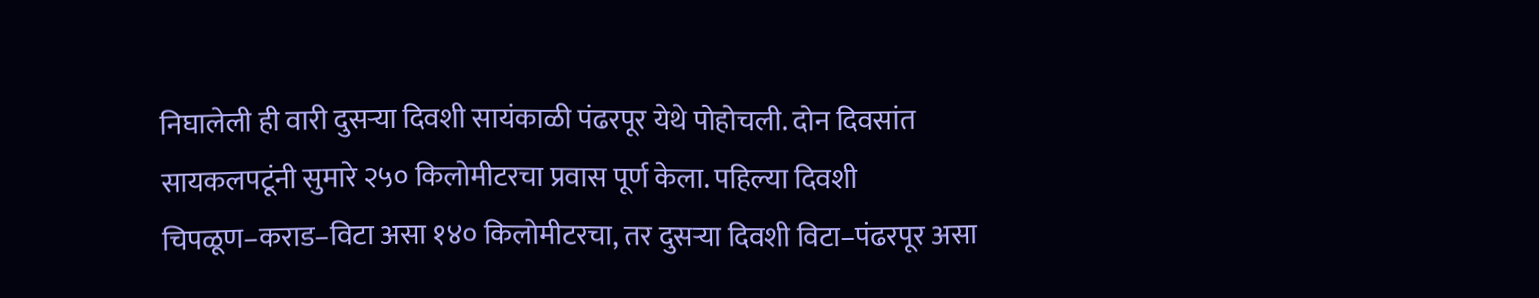निघालेली ही वारी दुसऱ्या दिवशी सायंकाळी पंढरपूर येथे पोहोचली. दोन दिवसांत सायकलपटूंनी सुमारे २५० किलोमीटरचा प्रवास पूर्ण केला. पहिल्या दिवशी चिपळूण–कराड–विटा असा १४० किलोमीटरचा, तर दुसऱ्या दिवशी विटा–पंढरपूर असा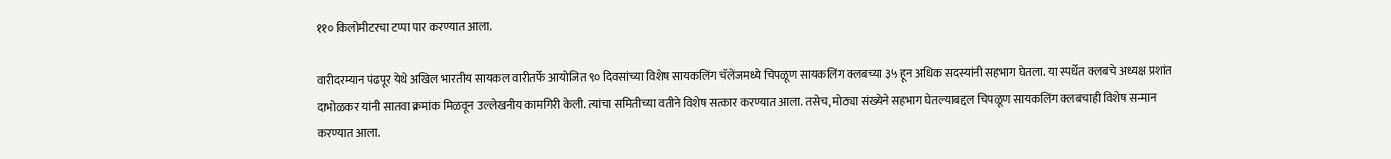११० किलोमीटरचा टप्पा पार करण्यात आला.

वारीदरम्यान पंढपूर येथे अखिल भारतीय सायकल वारीतर्फे आयोजित ९० दिवसांच्या विशेष सायकलिंग चॅलेंजमध्ये चिपळूण सायकलिंग क्लबच्या ३५ हून अधिक सदस्यांनी सहभाग घेतला. या स्पर्धेत क्लबचे अध्यक्ष प्रशांत दाभोळकर यांनी सातवा क्रमांक मिळवून उल्लेखनीय कामगिरी केली. त्यांचा समितीच्या वतीने विशेष सत्कार करण्यात आला. तसेच, मोठ्या संख्येने सहभाग घेतल्याबद्दल चिपळूण सायकलिंग क्लबचाही विशेष सन्मान करण्यात आला.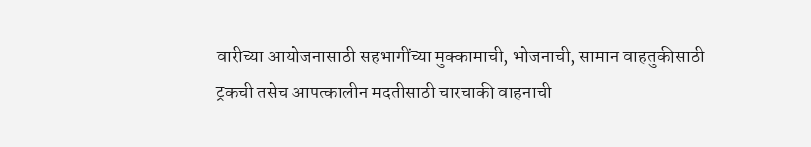वारीच्या आयोजनासाठी सहभागींच्या मुक्कामाची, भोजनाची, सामान वाहतुकीसाठी ट्रकची तसेच आपत्कालीन मदतीसाठी चारचाकी वाहनाची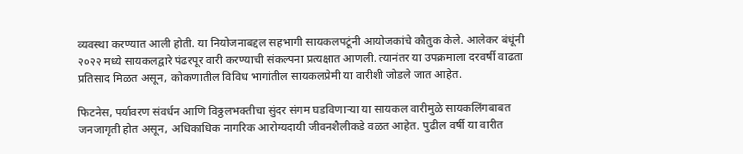व्यवस्था करण्यात आली होती. या नियोजनाबद्दल सहभागी सायकलपटूंनी आयोजकांचे कौतुक केले. आलेकर बंधूंनी २०२२ मध्ये सायकलद्वारे पंढरपूर वारी करण्याची संकल्पना प्रत्यक्षात आणली. त्यानंतर या उपक्रमाला दरवर्षी वाढता प्रतिसाद मिळत असून, कोकणातील विविध भागांतील सायकलप्रेमी या वारीशी जोडले जात आहेत.

फिटनेस, पर्यावरण संवर्धन आणि विठ्ठलभक्तीचा सुंदर संगम घडविणाऱ्या या सायकल वारीमुळे सायकलिंगबाबत जनजागृती होत असून, अधिकाधिक नागरिक आरोग्यदायी जीवनशैलीकडे वळत आहेत. पुढील वर्षी या वारीत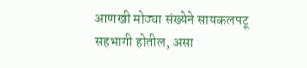आणखी मोठ्या संख्येने सायकलपटू सहभागी होतील, असा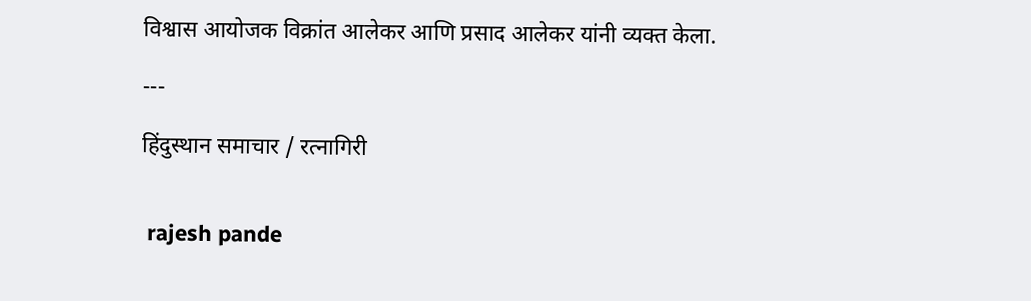विश्वास आयोजक विक्रांत आलेकर आणि प्रसाद आलेकर यांनी व्यक्त केला.

---

हिंदुस्थान समाचार / रत्नागिरी


 rajesh pande